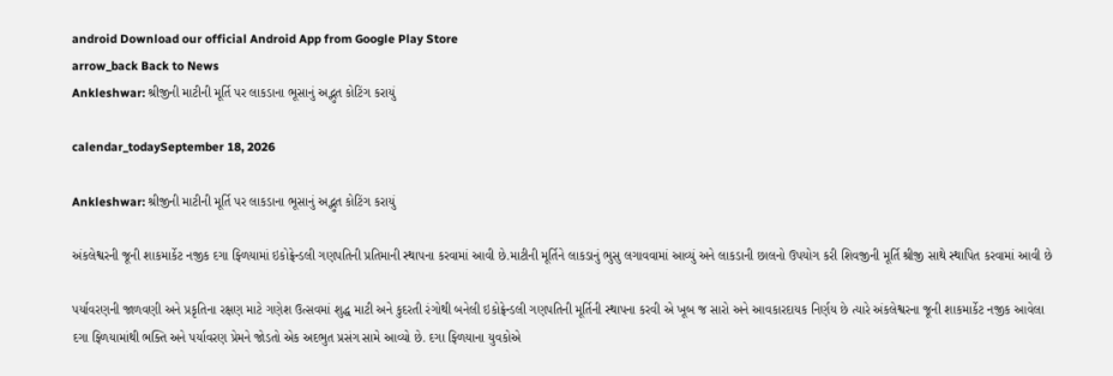android Download our official Android App from Google Play Store
arrow_back Back to News
Ankleshwar: શ્રીજીની માટીની મૂર્તિ પર લાકડાના ભૂસાનું અદ્ભુત કોટિંગ કરાયું

calendar_todaySeptember 18, 2026

Ankleshwar: શ્રીજીની માટીની મૂર્તિ પર લાકડાના ભૂસાનું અદ્ભુત કોટિંગ કરાયું

અંકલેશ્વરની જૂની શાકમાર્કેટ નજીક દગા ફ્ળિયામાં ઇકોફ્રેન્ડલી ગણપતિની પ્રતિમાની સ્થાપના કરવામાં આવી છે.માટીની મૂર્તિને લાકડાનું ભુસુ લગાવવામાં આવ્યું અને લાકડાની છાલનો ઉપયોગ કરી શિવજીની મૂર્તિ શ્રીજી સાથે સ્થાપિત કરવામાં આવી છે

પર્યાવરણની જાળવણી અને પ્રકૃતિના રક્ષણ માટે ગણેશ ઉત્સવમાં શુદ્ધ માટી અને કુદરતી રંગોથી બનેલી ઇકોફ્રેન્ડલી ગણપતિની મૂર્તિની સ્થાપના કરવી એ ખૂબ જ સારો અને આવકારદાયક નિર્ણય છે ત્યારે અંકલેશ્વરના જૂની શાકમાર્કેટ નજીક આવેલા દગા ફ્ળિયામાંથી ભક્તિ અને પર્યાવરણ પ્રેમને જોડતો એક અદભુત પ્રસંગ સામે આવ્યો છે. દગા ફ્ળિયાના યુવકોએ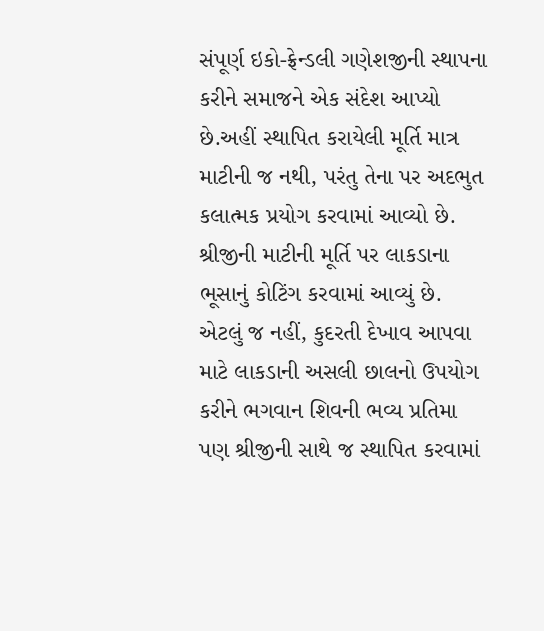સંપૂર્ણ ઇકો-ફ્રેન્ડલી ગણેશજીની સ્થાપના કરીને સમાજને એક સંદેશ આપ્યો છે.અહીં સ્થાપિત કરાયેલી મૂર્તિ માત્ર માટીની જ નથી, પરંતુ તેના પર અદભુત કલાત્મક પ્રયોગ કરવામાં આવ્યો છે. શ્રીજીની માટીની મૂર્તિ પર લાકડાના ભૂસાનું કોટિંગ કરવામાં આવ્યું છે. એટલું જ નહીં, કુદરતી દેખાવ આપવા માટે લાકડાની અસલી છાલનો ઉપયોગ કરીને ભગવાન શિવની ભવ્ય પ્રતિમા પણ શ્રીજીની સાથે જ સ્થાપિત કરવામાં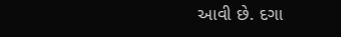આવી છે. દગા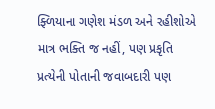ફ્ળિયાના ગણેશ મંડળ અને રહીશોએ માત્ર ભક્તિ જ નહીં, પણ પ્રકૃતિ પ્રત્યેની પોતાની જવાબદારી પણ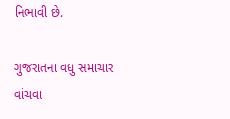નિભાવી છે.

ગુજરાતના વધુ સમાચાર વાંચવા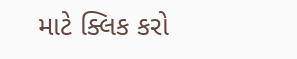માટે ક્લિક કરો